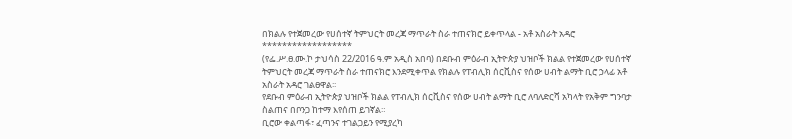በክልሉ የተጀመረው የሀሰተኛ ትምህርት መረጃ ማጥራት ስራ ተጠናክሮ ይቀጥላል - አቶ አስራት አዳሮ
******************
(የፌ.ሥ.ፀ.ሙ.ኮ ታህሳስ 22/2016 ዓ.ም አዲስ አበባ) በደቡብ ምዕራብ ኢትዮጵያ ህዝቦች ክልል የተጀመረው የሀሰተኛ ትምህርት መረጃ ማጥራት ስራ ተጠናክሮ እንደሚቀጥል የክልሉ የፐብሊክ ሰርቪስና የሰው ሀብት ልማት ቢሮ ኃላፊ አቶ አስራት አዳሮ ገልፀዋል፡፡
የደቡብ ምዕራብ ኢትዮጵያ ህዝቦች ክልል የፐብሊክ ሰርቪስና የሰው ሀብት ልማት ቢሮ ለባለድርሻ አካላት የአቅም ግንባታ ስልጠና በቦንጋ ከተማ እየሰጠ ይገኛል።
ቢሮው ቀልጣፋ፣ ፈጣንና ተገልጋይን የሚያረካ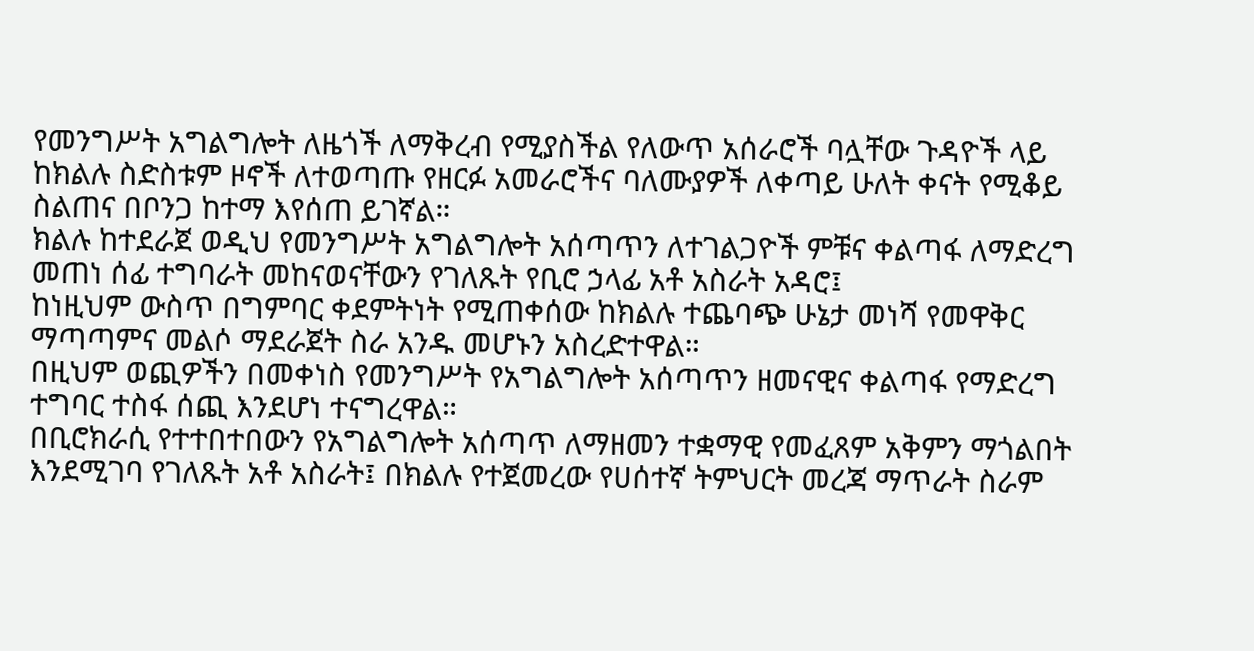የመንግሥት አግልግሎት ለዜጎች ለማቅረብ የሚያስችል የለውጥ አሰራሮች ባሏቸው ጉዳዮች ላይ ከክልሉ ስድስቱም ዞኖች ለተወጣጡ የዘርፉ አመራሮችና ባለሙያዎች ለቀጣይ ሁለት ቀናት የሚቆይ ስልጠና በቦንጋ ከተማ እየሰጠ ይገኛል።
ክልሉ ከተደራጀ ወዲህ የመንግሥት አግልግሎት አሰጣጥን ለተገልጋዮች ምቹና ቀልጣፋ ለማድረግ መጠነ ሰፊ ተግባራት መከናወናቸውን የገለጹት የቢሮ ኃላፊ አቶ አስራት አዳሮ፤
ከነዚህም ውስጥ በግምባር ቀደምትነት የሚጠቀሰው ከክልሉ ተጨባጭ ሁኔታ መነሻ የመዋቅር ማጣጣምና መልሶ ማደራጀት ስራ አንዱ መሆኑን አስረድተዋል።
በዚህም ወጪዎችን በመቀነስ የመንግሥት የአግልግሎት አሰጣጥን ዘመናዊና ቀልጣፋ የማድረግ ተግባር ተስፋ ሰጪ እንደሆነ ተናግረዋል።
በቢሮክራሲ የተተበተበውን የአግልግሎት አሰጣጥ ለማዘመን ተቋማዊ የመፈጸም አቅምን ማጎልበት እንደሚገባ የገለጹት አቶ አስራት፤ በክልሉ የተጀመረው የሀሰተኛ ትምህርት መረጃ ማጥራት ስራም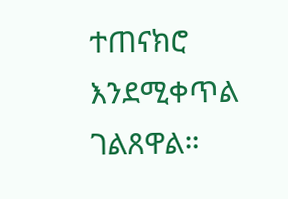ተጠናክሮ እንደሚቀጥል ገልጸዋል።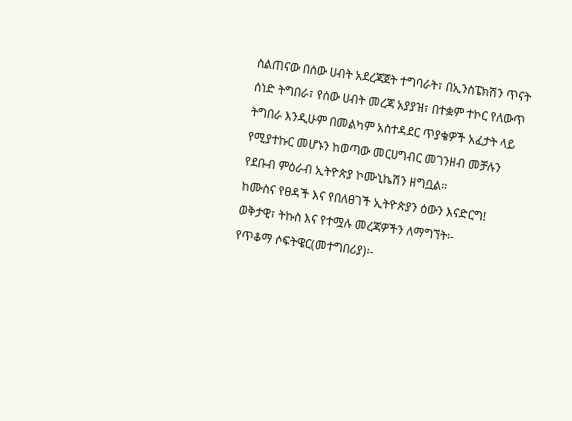ስልጠናው በሰው ሀብት አደረጃጀት ተግባራት፣ በኢንስፔክሽን ጥናት ሰነድ ትግበራ፣ የሰው ሀብት መረጃ አያያዝ፣ በተቋም ተኮር የለውጥ ትግበራ እንዲሁም በመልካም አስተዳደር ጥያቄዎች አፈታት ላይ የሚያተኩር መሆኑን ከወጣው መርሀግብር መገንዘብ መቻሉን የደቡብ ምዕራብ ኢትዮጵያ ኮሙኒኬሽን ዘግቧል።
ከሙስና የፀዳች እና የበለፀገች ኢትዮጵያን ዕውን እናድርግ!
ወቅታዊ፣ ትኩስ እና የተሟሉ መረጃዎችን ለማግኘት፡-
የጥቆማ ሶፍትዌር(መተግበሪያ)፡-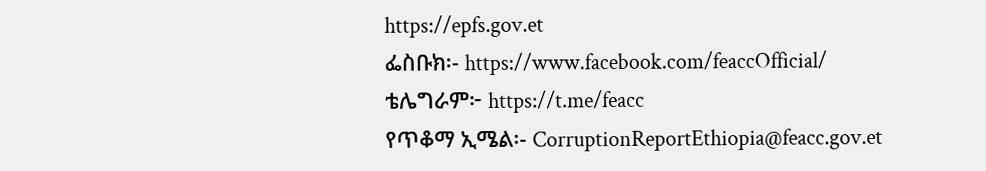https://epfs.gov.et
ፌስቡክ፡- https://www.facebook.com/feaccOfficial/
ቴሌግራም፦ https://t.me/feacc
የጥቆማ ኢሜል፡- CorruptionReportEthiopia@feacc.gov.et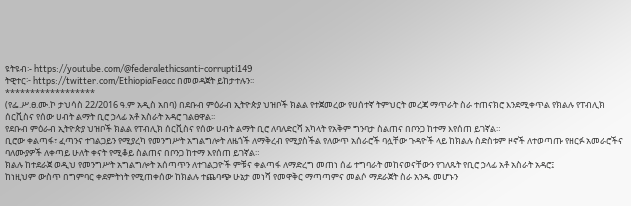ዩትዩብ፡- https://youtube.com/@federalethicsanti-corrupti149
ትዊተር፦ https://twitter.com/EthiopiaFeacc በመወዳጀት ይከታተሉን፡፡
******************
(የፌ.ሥ.ፀ.ሙ.ኮ ታህሳስ 22/2016 ዓ.ም አዲስ አበባ) በደቡብ ምዕራብ ኢትዮጵያ ህዝቦች ክልል የተጀመረው የሀሰተኛ ትምህርት መረጃ ማጥራት ስራ ተጠናክሮ እንደሚቀጥል የክልሉ የፐብሊክ ሰርቪስና የሰው ሀብት ልማት ቢሮ ኃላፊ አቶ አስራት አዳሮ ገልፀዋል፡፡
የደቡብ ምዕራብ ኢትዮጵያ ህዝቦች ክልል የፐብሊክ ሰርቪስና የሰው ሀብት ልማት ቢሮ ለባለድርሻ አካላት የአቅም ግንባታ ስልጠና በቦንጋ ከተማ እየሰጠ ይገኛል።
ቢሮው ቀልጣፋ፣ ፈጣንና ተገልጋይን የሚያረካ የመንግሥት አግልግሎት ለዜጎች ለማቅረብ የሚያስችል የለውጥ አሰራሮች ባሏቸው ጉዳዮች ላይ ከክልሉ ስድስቱም ዞኖች ለተወጣጡ የዘርፉ አመራሮችና ባለሙያዎች ለቀጣይ ሁለት ቀናት የሚቆይ ስልጠና በቦንጋ ከተማ እየሰጠ ይገኛል።
ክልሉ ከተደራጀ ወዲህ የመንግሥት አግልግሎት አሰጣጥን ለተገልጋዮች ምቹና ቀልጣፋ ለማድረግ መጠነ ሰፊ ተግባራት መከናወናቸውን የገለጹት የቢሮ ኃላፊ አቶ አስራት አዳሮ፤
ከነዚህም ውስጥ በግምባር ቀደምትነት የሚጠቀሰው ከክልሉ ተጨባጭ ሁኔታ መነሻ የመዋቅር ማጣጣምና መልሶ ማደራጀት ስራ አንዱ መሆኑን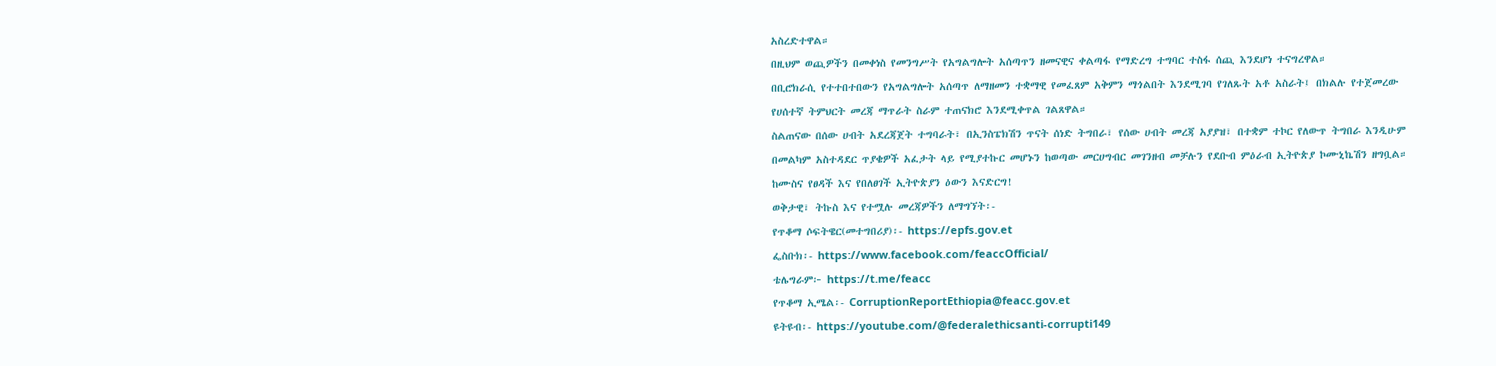አስረድተዋል።
በዚህም ወጪዎችን በመቀነስ የመንግሥት የአግልግሎት አሰጣጥን ዘመናዊና ቀልጣፋ የማድረግ ተግባር ተስፋ ሰጪ እንደሆነ ተናግረዋል።
በቢሮክራሲ የተተበተበውን የአግልግሎት አሰጣጥ ለማዘመን ተቋማዊ የመፈጸም አቅምን ማጎልበት እንደሚገባ የገለጹት አቶ አስራት፤ በክልሉ የተጀመረው የሀሰተኛ ትምህርት መረጃ ማጥራት ስራም ተጠናክሮ እንደሚቀጥል ገልጸዋል።
ስልጠናው በሰው ሀብት አደረጃጀት ተግባራት፣ በኢንስፔክሽን ጥናት ሰነድ ትግበራ፣ የሰው ሀብት መረጃ አያያዝ፣ በተቋም ተኮር የለውጥ ትግበራ እንዲሁም በመልካም አስተዳደር ጥያቄዎች አፈታት ላይ የሚያተኩር መሆኑን ከወጣው መርሀግብር መገንዘብ መቻሉን የደቡብ ምዕራብ ኢትዮጵያ ኮሙኒኬሽን ዘግቧል።
ከሙስና የፀዳች እና የበለፀገች ኢትዮጵያን ዕውን እናድርግ!
ወቅታዊ፣ ትኩስ እና የተሟሉ መረጃዎችን ለማግኘት፡-
የጥቆማ ሶፍትዌር(መተግበሪያ)፡- https://epfs.gov.et
ፌስቡክ፡- https://www.facebook.com/feaccOfficial/
ቴሌግራም፦ https://t.me/feacc
የጥቆማ ኢሜል፡- CorruptionReportEthiopia@feacc.gov.et
ዩትዩብ፡- https://youtube.com/@federalethicsanti-corrupti149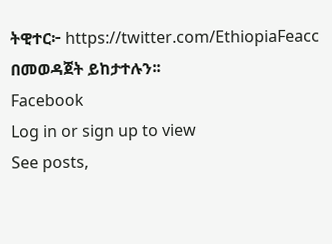ትዊተር፦ https://twitter.com/EthiopiaFeacc በመወዳጀት ይከታተሉን፡፡
Facebook
Log in or sign up to view
See posts,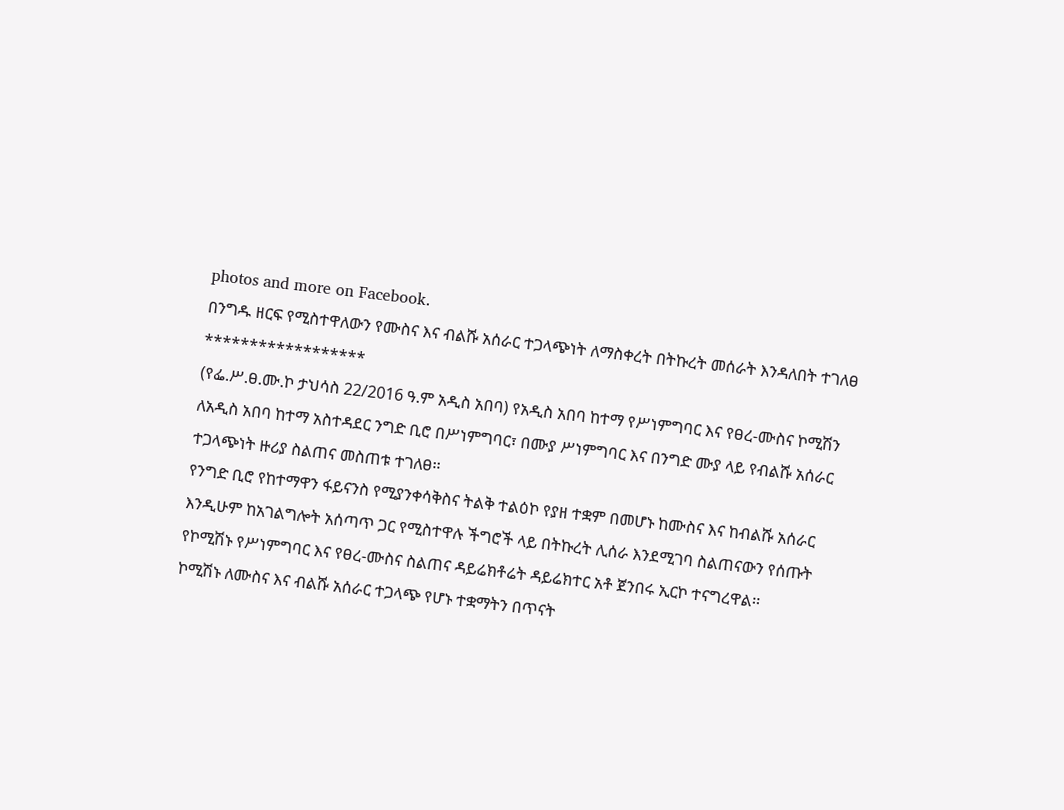photos and more on Facebook.
በንግዱ ዘርፍ የሚስተዋለውን የሙስና እና ብልሹ አሰራር ተጋላጭነት ለማስቀረት በትኩረት መሰራት እንዳለበት ተገለፀ
******************
(የፌ.ሥ.ፀ.ሙ.ኮ ታህሳስ 22/2016 ዓ.ም አዲስ አበባ) የአዲስ አበባ ከተማ የሥነምግባር እና የፀረ-ሙስና ኮሚሽን ለአዲስ አበባ ከተማ አስተዳደር ንግድ ቢሮ በሥነምግባር፣ በሙያ ሥነምግባር እና በንግድ ሙያ ላይ የብልሹ አሰራር ተጋላጭነት ዙሪያ ስልጠና መስጠቱ ተገለፀ፡፡
የንግድ ቢሮ የከተማዋን ፋይናንስ የሚያንቀሳቅስና ትልቅ ተልዕኮ የያዘ ተቋም በመሆኑ ከሙስና እና ከብልሹ አሰራር እንዲሁም ከአገልግሎት አሰጣጥ ጋር የሚስተዋሉ ችግሮች ላይ በትኩረት ሊሰራ እንደሚገባ ስልጠናውን የሰጡት የኮሚሽኑ የሥነምግባር እና የፀረ-ሙስና ስልጠና ዳይሬክቶሬት ዳይሬክተር አቶ ጀንበሩ ኢርኮ ተናግረዋል፡፡
ኮሚሽኑ ለሙስና እና ብልሹ አሰራር ተጋላጭ የሆኑ ተቋማትን በጥናት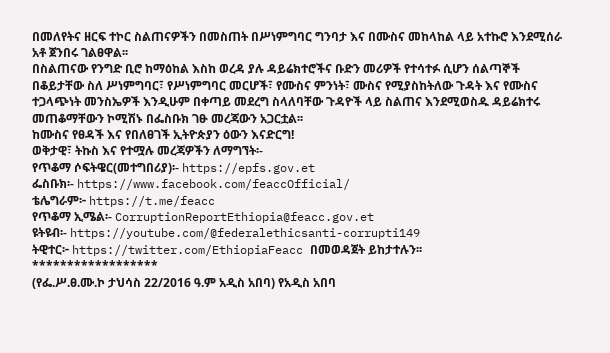በመለየትና ዘርፍ ተኮር ስልጠናዎችን በመስጠት በሥነምግባር ግንባታ እና በሙስና መከላከል ላይ አተኩሮ እንደሚሰራ አቶ ጀንበሩ ገልፀዋል፡፡
በስልጠናው የንግድ ቢሮ ከማዕከል እስከ ወረዳ ያሉ ዳይሬክተሮችና ቡድን መሪዎች የተሳተፉ ሲሆን ሰልጣኞች በቆይታቸው ስለ ሥነምግባር፣ የሥነምግባር መርሆች፣ የሙስና ምንነት፣ ሙስና የሚያስከትለው ጉዳት እና የሙስና ተጋላጭነት መንስኤዎች እንዲሁም በቀጣይ መደረግ ስላለባቸው ጉዳዮች ላይ ስልጠና እንደሚወስዱ ዳይሬክተሩ መጠቆማቸውን ኮሚሽኑ በፌስቡክ ገፁ መረጃውን አጋርቷል፡፡
ከሙስና የፀዳች እና የበለፀገች ኢትዮጵያን ዕውን እናድርግ!
ወቅታዊ፣ ትኩስ እና የተሟሉ መረጃዎችን ለማግኘት፡-
የጥቆማ ሶፍትዌር(መተግበሪያ)፡- https://epfs.gov.et
ፌስቡክ፡- https://www.facebook.com/feaccOfficial/
ቴሌግራም፦ https://t.me/feacc
የጥቆማ ኢሜል፡- CorruptionReportEthiopia@feacc.gov.et
ዩትዩብ፡- https://youtube.com/@federalethicsanti-corrupti149
ትዊተር፦ https://twitter.com/EthiopiaFeacc በመወዳጀት ይከታተሉን፡፡
******************
(የፌ.ሥ.ፀ.ሙ.ኮ ታህሳስ 22/2016 ዓ.ም አዲስ አበባ) የአዲስ አበባ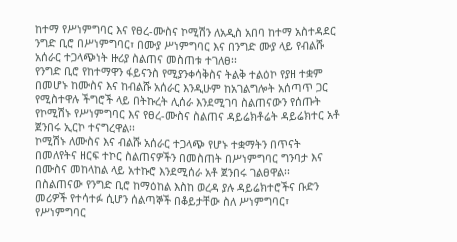ከተማ የሥነምግባር እና የፀረ-ሙስና ኮሚሽን ለአዲስ አበባ ከተማ አስተዳደር ንግድ ቢሮ በሥነምግባር፣ በሙያ ሥነምግባር እና በንግድ ሙያ ላይ የብልሹ አሰራር ተጋላጭነት ዙሪያ ስልጠና መስጠቱ ተገለፀ፡፡
የንግድ ቢሮ የከተማዋን ፋይናንስ የሚያንቀሳቅስና ትልቅ ተልዕኮ የያዘ ተቋም በመሆኑ ከሙስና እና ከብልሹ አሰራር እንዲሁም ከአገልግሎት አሰጣጥ ጋር የሚስተዋሉ ችግሮች ላይ በትኩረት ሊሰራ እንደሚገባ ስልጠናውን የሰጡት የኮሚሽኑ የሥነምግባር እና የፀረ-ሙስና ስልጠና ዳይሬክቶሬት ዳይሬክተር አቶ ጀንበሩ ኢርኮ ተናግረዋል፡፡
ኮሚሽኑ ለሙስና እና ብልሹ አሰራር ተጋላጭ የሆኑ ተቋማትን በጥናት በመለየትና ዘርፍ ተኮር ስልጠናዎችን በመስጠት በሥነምግባር ግንባታ እና በሙስና መከላከል ላይ አተኩሮ እንደሚሰራ አቶ ጀንበሩ ገልፀዋል፡፡
በስልጠናው የንግድ ቢሮ ከማዕከል እስከ ወረዳ ያሉ ዳይሬክተሮችና ቡድን መሪዎች የተሳተፉ ሲሆን ሰልጣኞች በቆይታቸው ስለ ሥነምግባር፣ የሥነምግባር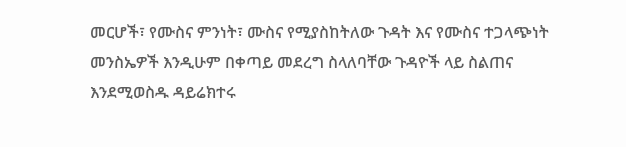መርሆች፣ የሙስና ምንነት፣ ሙስና የሚያስከትለው ጉዳት እና የሙስና ተጋላጭነት መንስኤዎች እንዲሁም በቀጣይ መደረግ ስላለባቸው ጉዳዮች ላይ ስልጠና እንደሚወስዱ ዳይሬክተሩ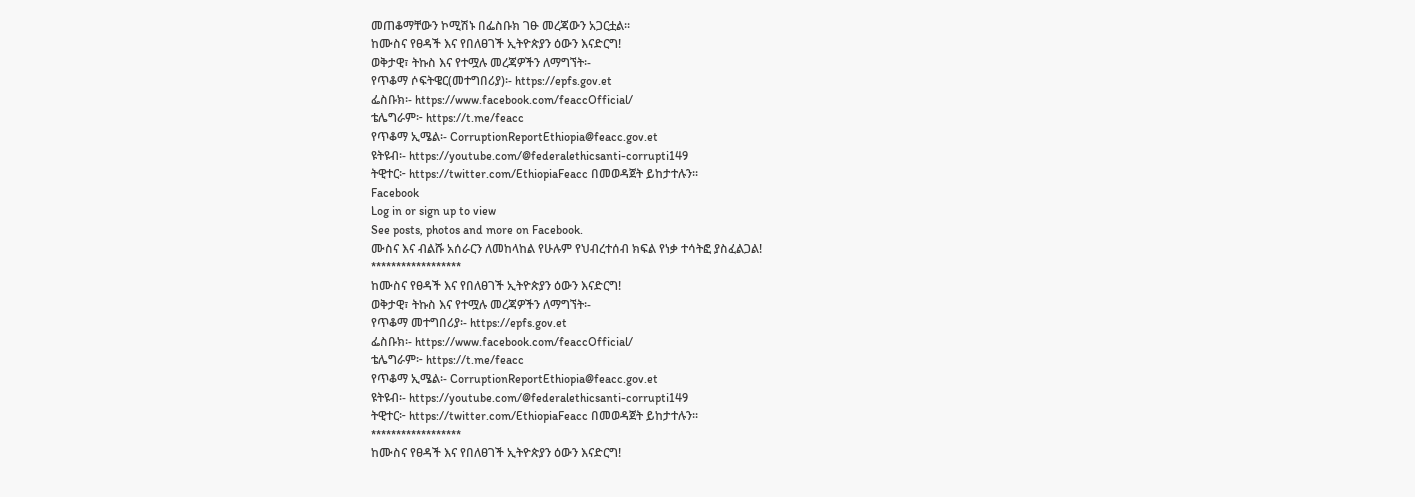መጠቆማቸውን ኮሚሽኑ በፌስቡክ ገፁ መረጃውን አጋርቷል፡፡
ከሙስና የፀዳች እና የበለፀገች ኢትዮጵያን ዕውን እናድርግ!
ወቅታዊ፣ ትኩስ እና የተሟሉ መረጃዎችን ለማግኘት፡-
የጥቆማ ሶፍትዌር(መተግበሪያ)፡- https://epfs.gov.et
ፌስቡክ፡- https://www.facebook.com/feaccOfficial/
ቴሌግራም፦ https://t.me/feacc
የጥቆማ ኢሜል፡- CorruptionReportEthiopia@feacc.gov.et
ዩትዩብ፡- https://youtube.com/@federalethicsanti-corrupti149
ትዊተር፦ https://twitter.com/EthiopiaFeacc በመወዳጀት ይከታተሉን፡፡
Facebook
Log in or sign up to view
See posts, photos and more on Facebook.
ሙስና እና ብልሹ አሰራርን ለመከላከል የሁሉም የህብረተሰብ ክፍል የነቃ ተሳትፎ ያስፈልጋል!
******************
ከሙስና የፀዳች እና የበለፀገች ኢትዮጵያን ዕውን እናድርግ!
ወቅታዊ፣ ትኩስ እና የተሟሉ መረጃዎችን ለማግኘት፡-
የጥቆማ መተግበሪያ፡- https://epfs.gov.et
ፌስቡክ፡- https://www.facebook.com/feaccOfficial/
ቴሌግራም፦ https://t.me/feacc
የጥቆማ ኢሜል፡- CorruptionReportEthiopia@feacc.gov.et
ዩትዩብ፡- https://youtube.com/@federalethicsanti-corrupti149
ትዊተር፦ https://twitter.com/EthiopiaFeacc በመወዳጀት ይከታተሉን፡፡
******************
ከሙስና የፀዳች እና የበለፀገች ኢትዮጵያን ዕውን እናድርግ!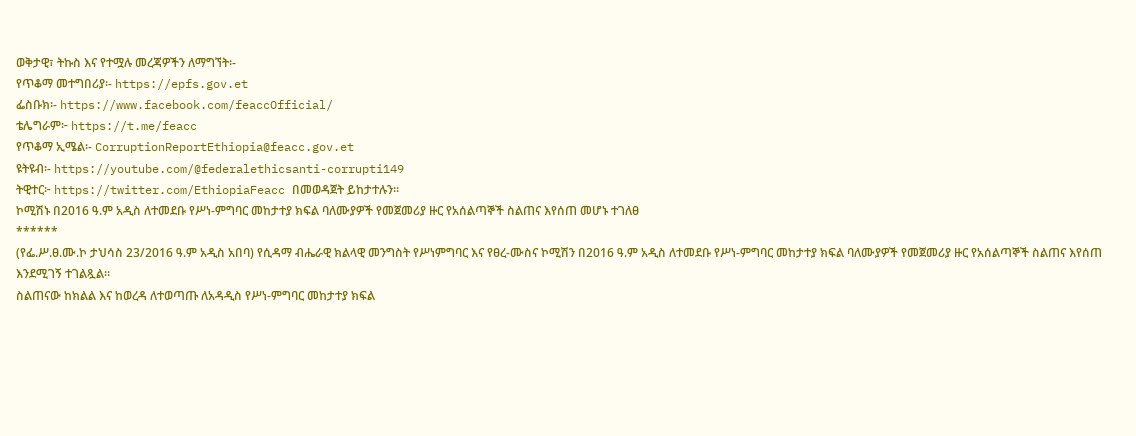ወቅታዊ፣ ትኩስ እና የተሟሉ መረጃዎችን ለማግኘት፡-
የጥቆማ መተግበሪያ፡- https://epfs.gov.et
ፌስቡክ፡- https://www.facebook.com/feaccOfficial/
ቴሌግራም፦ https://t.me/feacc
የጥቆማ ኢሜል፡- CorruptionReportEthiopia@feacc.gov.et
ዩትዩብ፡- https://youtube.com/@federalethicsanti-corrupti149
ትዊተር፦ https://twitter.com/EthiopiaFeacc በመወዳጀት ይከታተሉን፡፡
ኮሚሽኑ በ2016 ዓ.ም አዲስ ለተመደቡ የሥነ-ምግባር መከታተያ ክፍል ባለሙያዎች የመጀመሪያ ዙር የአሰልጣኞች ስልጠና እየሰጠ መሆኑ ተገለፀ
******
(የፌ.ሥ.ፀ.ሙ.ኮ ታህሳስ 23/2016 ዓ.ም አዲስ አበባ) የሲዳማ ብሔራዊ ክልላዊ መንግስት የሥነምግባር እና የፀረ-ሙስና ኮሚሽን በ2016 ዓ.ም አዲስ ለተመደቡ የሥነ-ምግባር መከታተያ ክፍል ባለሙያዎች የመጀመሪያ ዙር የአሰልጣኞች ስልጠና እየሰጠ እንደሚገኝ ተገልጿል።
ስልጠናው ከክልል እና ከወረዳ ለተወጣጡ ለአዳዲስ የሥነ-ምግባር መከታተያ ክፍል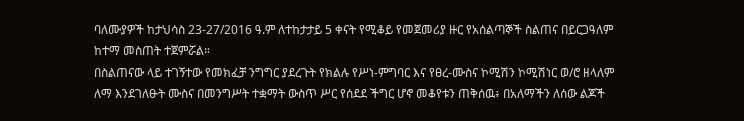ባለሙያዎች ከታህሳስ 23-27/2016 ዓ.ም ለተከታታይ 5 ቀናት የሚቆይ የመጀመሪያ ዙር የአሰልጣኞች ስልጠና በይርጋዓለም ከተማ መስጠት ተጀምሯል።
በስልጠናው ላይ ተገኝተው የመክፈቻ ንግግር ያደረጉት የክልሉ የሥነ-ምግባር እና የፀረ-ሙስና ኮሚሽን ኮሚሽነር ወ/ሮ ዘላለም ለማ እንደገለፁት ሙስና በመንግሥት ተቋማት ውስጥ ሥር የሰደደ ችግር ሆኖ መቆየቱን ጠቅሰዉ፥ በአለማችን ለሰው ልጆች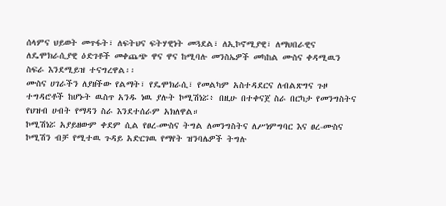ሰላምና ህይወት መጥፋት፣ ለፍትህና ፍትሃዊነት መጓደል፣ ለኢኮኖሚያዊ፣ ለማህበራዊና ለዴሞክራሲያዊ ዕድገቶች መቀጨጭ ዋና ዋና ከሚባሉ መንስኤዎች መካከል ሙስና ቀዳሚዉን ስፍራ እንደሚይዝ ተናግረዋል፡፡
ሙስና ሀገራችን ለያዘችው የልማት፣ የዴሞክራሲ፣ የመልካም አስተዳደርና ለብልጽግና ጉዞ ተግዳሮቶች ከሆኑት ዉስጥ አንዱ ነዉ ያሉት ኮሚሽነሯ፥ በዚሁ በተቀናጀ ስራ በርካታ የመንግስትና የህዝብ ሀብት የማዳን ስራ እንደተሰራም አክለዋል።
ኮሚሽነሯ አያይዘውም ቀደም ሲል የፀረ-ሙስና ትግል ለመንግስትና ለሥነምግባር እና ፀረ-ሙስና ኮሚሽን ብቻ የሚተዉ ጉዳይ አድርገዉ የማየት ዝንባሌዎች ትግሉ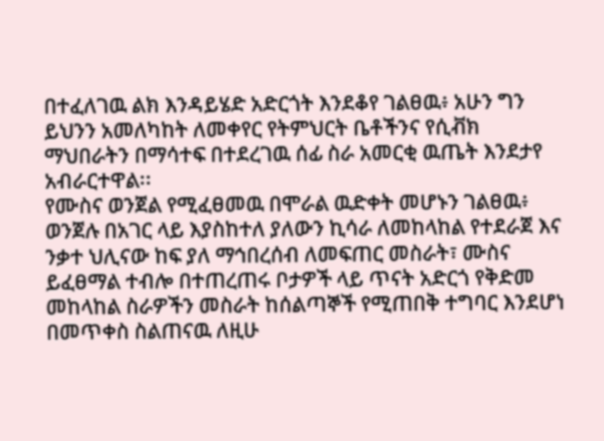በተፈለገዉ ልክ እንዳይሄድ አድርጎት እንደቆየ ገልፀዉ፥ አሁን ግን ይህንን አመለካከት ለመቀየር የትምህርት ቤቶችንና የሲቭክ ማህበራትን በማሳተፍ በተደረገዉ ሰፊ ስራ አመርቂ ዉጤት እንደታየ አብራርተዋል፡፡
የሙስና ወንጀል የሚፈፀመዉ በሞራል ዉድቀት መሆኑን ገልፀዉ፥ ወንጀሉ በአገር ላይ እያስከተለ ያለውን ኪሳራ ለመከላከል የተደራጀ እና ንቃተ ህሊናው ከፍ ያለ ማኅበረሰብ ለመፍጠር መስራት፣ ሙስና ይፈፀማል ተብሎ በተጠረጠሩ ቦታዎች ላይ ጥናት አድርጎ የቅድመ መከላከል ስራዎችን መስራት ከሰልጣኞች የሚጠበቅ ተግባር እንደሆነ በመጥቀስ ስልጠናዉ ለዚሁ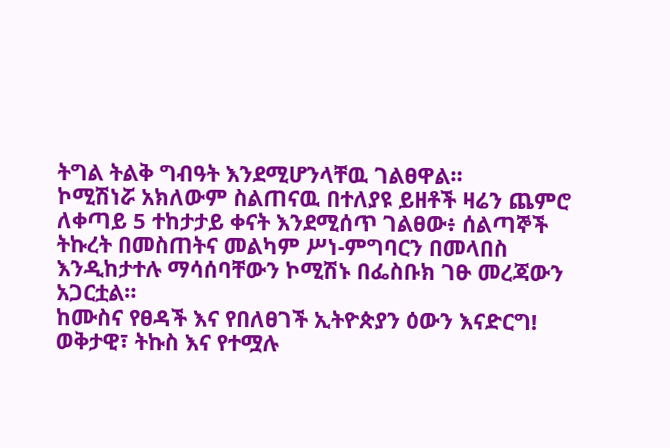ትግል ትልቅ ግብዓት እንደሚሆንላቸዉ ገልፀዋል።
ኮሚሽነሯ አክለውም ስልጠናዉ በተለያዩ ይዘቶች ዛሬን ጨምሮ ለቀጣይ 5 ተከታታይ ቀናት እንደሚሰጥ ገልፀው፥ ሰልጣኞች ትኩረት በመስጠትና መልካም ሥነ-ምግባርን በመላበስ እንዲከታተሉ ማሳሰባቸውን ኮሚሽኑ በፌስቡክ ገፁ መረጃውን አጋርቷል።
ከሙስና የፀዳች እና የበለፀገች ኢትዮጵያን ዕውን እናድርግ!
ወቅታዊ፣ ትኩስ እና የተሟሉ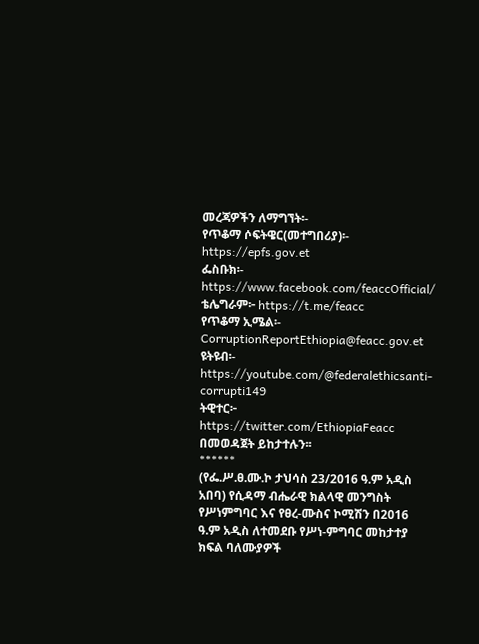መረጃዎችን ለማግኘት፡-
የጥቆማ ሶፍትዌር(መተግበሪያ)፡- https://epfs.gov.et
ፌስቡክ፡- https://www.facebook.com/feaccOfficial/
ቴሌግራም፦ https://t.me/feacc
የጥቆማ ኢሜል፡- CorruptionReportEthiopia@feacc.gov.et
ዩትዩብ፡- https://youtube.com/@federalethicsanti-corrupti149
ትዊተር፦ https://twitter.com/EthiopiaFeacc በመወዳጀት ይከታተሉን፡፡
******
(የፌ.ሥ.ፀ.ሙ.ኮ ታህሳስ 23/2016 ዓ.ም አዲስ አበባ) የሲዳማ ብሔራዊ ክልላዊ መንግስት የሥነምግባር እና የፀረ-ሙስና ኮሚሽን በ2016 ዓ.ም አዲስ ለተመደቡ የሥነ-ምግባር መከታተያ ክፍል ባለሙያዎች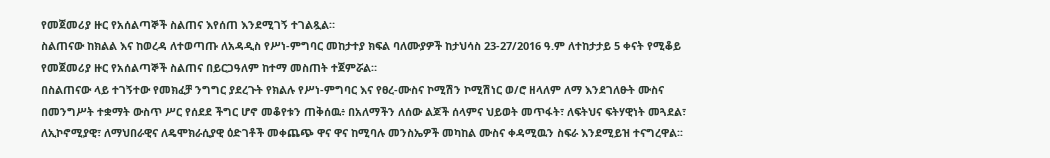የመጀመሪያ ዙር የአሰልጣኞች ስልጠና እየሰጠ እንደሚገኝ ተገልጿል።
ስልጠናው ከክልል እና ከወረዳ ለተወጣጡ ለአዳዲስ የሥነ-ምግባር መከታተያ ክፍል ባለሙያዎች ከታህሳስ 23-27/2016 ዓ.ም ለተከታታይ 5 ቀናት የሚቆይ የመጀመሪያ ዙር የአሰልጣኞች ስልጠና በይርጋዓለም ከተማ መስጠት ተጀምሯል።
በስልጠናው ላይ ተገኝተው የመክፈቻ ንግግር ያደረጉት የክልሉ የሥነ-ምግባር እና የፀረ-ሙስና ኮሚሽን ኮሚሽነር ወ/ሮ ዘላለም ለማ እንደገለፁት ሙስና በመንግሥት ተቋማት ውስጥ ሥር የሰደደ ችግር ሆኖ መቆየቱን ጠቅሰዉ፥ በአለማችን ለሰው ልጆች ሰላምና ህይወት መጥፋት፣ ለፍትህና ፍትሃዊነት መጓደል፣ ለኢኮኖሚያዊ፣ ለማህበራዊና ለዴሞክራሲያዊ ዕድገቶች መቀጨጭ ዋና ዋና ከሚባሉ መንስኤዎች መካከል ሙስና ቀዳሚዉን ስፍራ እንደሚይዝ ተናግረዋል፡፡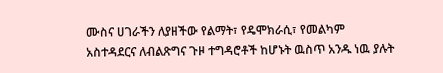ሙስና ሀገራችን ለያዘችው የልማት፣ የዴሞክራሲ፣ የመልካም አስተዳደርና ለብልጽግና ጉዞ ተግዳሮቶች ከሆኑት ዉስጥ አንዱ ነዉ ያሉት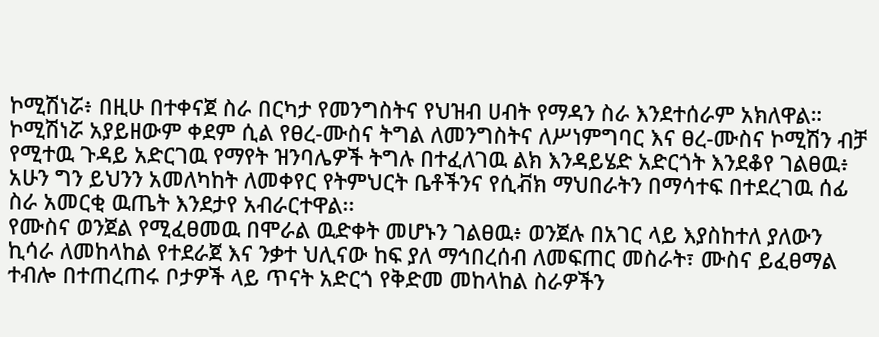ኮሚሽነሯ፥ በዚሁ በተቀናጀ ስራ በርካታ የመንግስትና የህዝብ ሀብት የማዳን ስራ እንደተሰራም አክለዋል።
ኮሚሽነሯ አያይዘውም ቀደም ሲል የፀረ-ሙስና ትግል ለመንግስትና ለሥነምግባር እና ፀረ-ሙስና ኮሚሽን ብቻ የሚተዉ ጉዳይ አድርገዉ የማየት ዝንባሌዎች ትግሉ በተፈለገዉ ልክ እንዳይሄድ አድርጎት እንደቆየ ገልፀዉ፥ አሁን ግን ይህንን አመለካከት ለመቀየር የትምህርት ቤቶችንና የሲቭክ ማህበራትን በማሳተፍ በተደረገዉ ሰፊ ስራ አመርቂ ዉጤት እንደታየ አብራርተዋል፡፡
የሙስና ወንጀል የሚፈፀመዉ በሞራል ዉድቀት መሆኑን ገልፀዉ፥ ወንጀሉ በአገር ላይ እያስከተለ ያለውን ኪሳራ ለመከላከል የተደራጀ እና ንቃተ ህሊናው ከፍ ያለ ማኅበረሰብ ለመፍጠር መስራት፣ ሙስና ይፈፀማል ተብሎ በተጠረጠሩ ቦታዎች ላይ ጥናት አድርጎ የቅድመ መከላከል ስራዎችን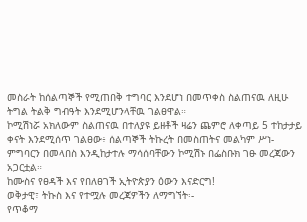መስራት ከሰልጣኞች የሚጠበቅ ተግባር እንደሆነ በመጥቀስ ስልጠናዉ ለዚሁ ትግል ትልቅ ግብዓት እንደሚሆንላቸዉ ገልፀዋል።
ኮሚሽነሯ አክለውም ስልጠናዉ በተለያዩ ይዘቶች ዛሬን ጨምሮ ለቀጣይ 5 ተከታታይ ቀናት እንደሚሰጥ ገልፀው፥ ሰልጣኞች ትኩረት በመስጠትና መልካም ሥነ-ምግባርን በመላበስ እንዲከታተሉ ማሳሰባቸውን ኮሚሽኑ በፌስቡክ ገፁ መረጃውን አጋርቷል።
ከሙስና የፀዳች እና የበለፀገች ኢትዮጵያን ዕውን እናድርግ!
ወቅታዊ፣ ትኩስ እና የተሟሉ መረጃዎችን ለማግኘት፡-
የጥቆማ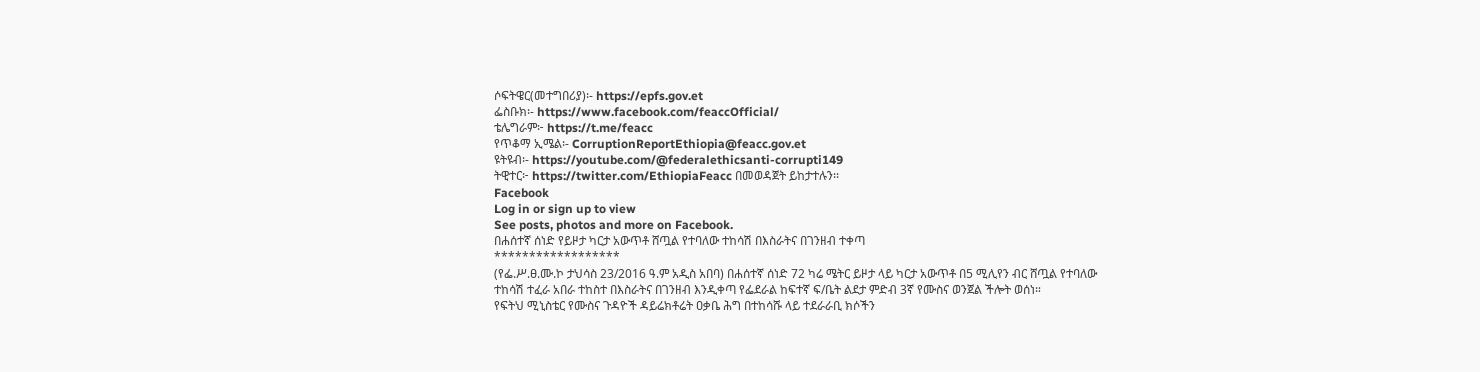ሶፍትዌር(መተግበሪያ)፡- https://epfs.gov.et
ፌስቡክ፡- https://www.facebook.com/feaccOfficial/
ቴሌግራም፦ https://t.me/feacc
የጥቆማ ኢሜል፡- CorruptionReportEthiopia@feacc.gov.et
ዩትዩብ፡- https://youtube.com/@federalethicsanti-corrupti149
ትዊተር፦ https://twitter.com/EthiopiaFeacc በመወዳጀት ይከታተሉን፡፡
Facebook
Log in or sign up to view
See posts, photos and more on Facebook.
በሐሰተኛ ሰነድ የይዞታ ካርታ አውጥቶ ሸጧል የተባለው ተከሳሽ በእስራትና በገንዘብ ተቀጣ
******************
(የፌ.ሥ.ፀ.ሙ.ኮ ታህሳስ 23/2016 ዓ.ም አዲስ አበባ) በሐሰተኛ ሰነድ 72 ካሬ ሜትር ይዞታ ላይ ካርታ አውጥቶ በ5 ሚሊየን ብር ሸጧል የተባለው ተከሳሽ ተፈራ አበራ ተከስተ በእስራትና በገንዘብ እንዲቀጣ የፌደራል ከፍተኛ ፍ/ቤት ልደታ ምድብ 3ኛ የሙስና ወንጀል ችሎት ወሰነ።
የፍትህ ሚኒስቴር የሙስና ጉዳዮች ዳይሬክቶሬት ዐቃቤ ሕግ በተከሳሹ ላይ ተደራራቢ ክሶችን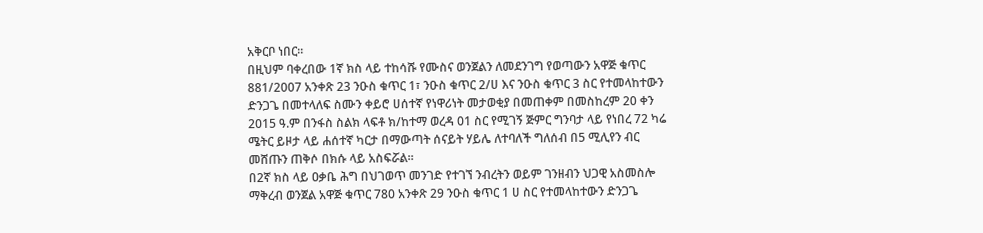አቅርቦ ነበር።
በዚህም ባቀረበው 1ኛ ክስ ላይ ተከሳሹ የሙስና ወንጀልን ለመደንገግ የወጣውን አዋጅ ቁጥር 881/2007 አንቀጽ 23 ንዑስ ቁጥር 1፣ ንዑስ ቁጥር 2/ሀ እና ንዑስ ቁጥር 3 ስር የተመላከተውን ድንጋጌ በመተላለፍ ስሙን ቀይሮ ሀሰተኛ የነዋሪነት መታወቂያ በመጠቀም በመስከረም 20 ቀን 2015 ዓ.ም በንፋስ ስልክ ላፍቶ ክ/ከተማ ወረዳ 01 ስር የሚገኝ ጅምር ግንባታ ላይ የነበረ 72 ካሬ ሜትር ይዞታ ላይ ሐሰተኛ ካርታ በማውጣት ሰናይት ሃይሌ ለተባለች ግለሰብ በ5 ሚሊየን ብር መሸጡን ጠቅሶ በክሱ ላይ አስፍሯል።
በ2ኛ ክስ ላይ ዐቃቤ ሕግ በህገወጥ መንገድ የተገኘ ንብረትን ወይም ገንዘብን ህጋዊ አስመስሎ ማቅረብ ወንጀል አዋጅ ቁጥር 780 አንቀጽ 29 ንዑስ ቁጥር 1 ሀ ስር የተመላከተውን ድንጋጌ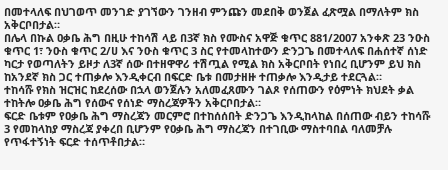በመተላለፍ በህገወጥ መንገድ ያገኘውን ገንዘብ ምንጩን መደበቅ ወንጀል ፈጽሟል በማለትም ክስ አቅርቦበታል።
በሌላ በኩል ዐቃቤ ሕግ በዚሁ ተከሳሽ ላይ በ3ኛ ክስ የሙስና አዋጅ ቁጥር 881/2007 አንቀጽ 23 ንዑስ ቁጥር 1፣ ንዑስ ቁጥር 2/ሀ እና ንዑስ ቁጥር 3 ስር የተመላከተውን ድንጋጌ በመተላለፍ በሐሰተኛ ሰነድ ካርታ የወጣለትን ይዞታ ለ3ኛ ሰው በተዘዋዋሪ ተሽጧል የሚል ክስ አቅርቦበት የነበረ ቢሆንም ይህ ክስ ከአንደኛ ክስ ጋር ተጠቃሎ እንዲቀርብ በፍርድ ቤቱ በመታዘዙ ተጠቃሎ እንዲታይ ተደርጓል።
ተከሳሹ የክስ ዝርዝር ከደረሰው በኋላ ወንጀሉን አለመፈጸሙን ገልጾ የሰጠውን የዕምነት ክህደት ቃል ተከትሎ ዐቃቤ ሕግ የሰውና የሰነድ ማስረጃዎችን አቅርቦበታል።
ፍርድ ቤቱም የዐቃቤ ሕግ ማስረጃን መርምሮ በተከሰሰበት ድንጋጌ እንዲከላከል በሰጠው ብይን ተከሳሹ 3 የመከላከያ ማስረጃ ያቀረበ ቢሆንም የዐቃቤ ሕግ ማስረጃን በተገቢው ማስተባበል ባለመቻሉ የጥፋተኝነት ፍርድ ተሰጥቶበታል።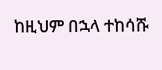ከዚህም በኋላ ተከሳሹ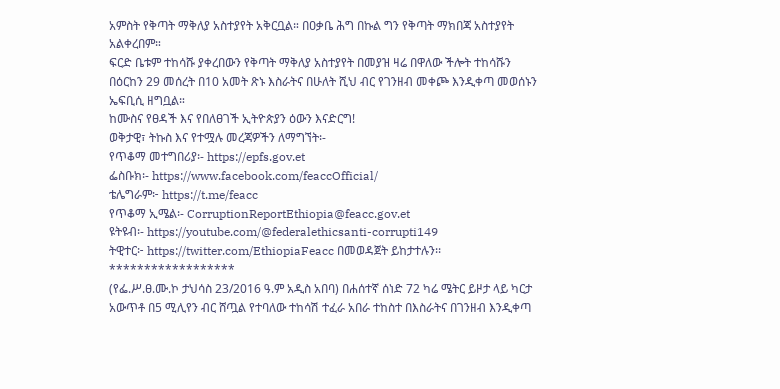አምስት የቅጣት ማቅለያ አስተያየት አቅርቧል። በዐቃቤ ሕግ በኩል ግን የቅጣት ማክበጃ አስተያየት አልቀረበም።
ፍርድ ቤቱም ተከሳሹ ያቀረበውን የቅጣት ማቅለያ አስተያየት በመያዝ ዛሬ በዋለው ችሎት ተከሳሹን በዕርከን 29 መሰረት በ10 አመት ጽኑ እስራትና በሁለት ሺህ ብር የገንዘብ መቀጮ እንዲቀጣ መወሰኑን ኤፍቢሲ ዘግቧል።
ከሙስና የፀዳች እና የበለፀገች ኢትዮጵያን ዕውን እናድርግ!
ወቅታዊ፣ ትኩስ እና የተሟሉ መረጃዎችን ለማግኘት፡-
የጥቆማ መተግበሪያ፡- https://epfs.gov.et
ፌስቡክ፡- https://www.facebook.com/feaccOfficial/
ቴሌግራም፦ https://t.me/feacc
የጥቆማ ኢሜል፡- CorruptionReportEthiopia@feacc.gov.et
ዩትዩብ፡- https://youtube.com/@federalethicsanti-corrupti149
ትዊተር፦ https://twitter.com/EthiopiaFeacc በመወዳጀት ይከታተሉን፡፡
******************
(የፌ.ሥ.ፀ.ሙ.ኮ ታህሳስ 23/2016 ዓ.ም አዲስ አበባ) በሐሰተኛ ሰነድ 72 ካሬ ሜትር ይዞታ ላይ ካርታ አውጥቶ በ5 ሚሊየን ብር ሸጧል የተባለው ተከሳሽ ተፈራ አበራ ተከስተ በእስራትና በገንዘብ እንዲቀጣ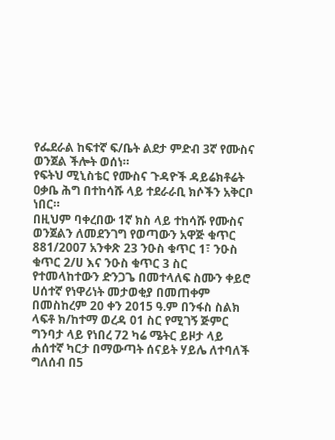የፌደራል ከፍተኛ ፍ/ቤት ልደታ ምድብ 3ኛ የሙስና ወንጀል ችሎት ወሰነ።
የፍትህ ሚኒስቴር የሙስና ጉዳዮች ዳይሬክቶሬት ዐቃቤ ሕግ በተከሳሹ ላይ ተደራራቢ ክሶችን አቅርቦ ነበር።
በዚህም ባቀረበው 1ኛ ክስ ላይ ተከሳሹ የሙስና ወንጀልን ለመደንገግ የወጣውን አዋጅ ቁጥር 881/2007 አንቀጽ 23 ንዑስ ቁጥር 1፣ ንዑስ ቁጥር 2/ሀ እና ንዑስ ቁጥር 3 ስር የተመላከተውን ድንጋጌ በመተላለፍ ስሙን ቀይሮ ሀሰተኛ የነዋሪነት መታወቂያ በመጠቀም በመስከረም 20 ቀን 2015 ዓ.ም በንፋስ ስልክ ላፍቶ ክ/ከተማ ወረዳ 01 ስር የሚገኝ ጅምር ግንባታ ላይ የነበረ 72 ካሬ ሜትር ይዞታ ላይ ሐሰተኛ ካርታ በማውጣት ሰናይት ሃይሌ ለተባለች ግለሰብ በ5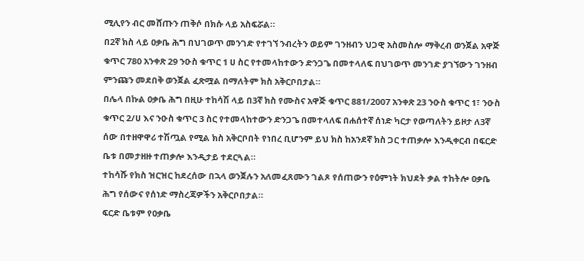ሚሊየን ብር መሸጡን ጠቅሶ በክሱ ላይ አስፍሯል።
በ2ኛ ክስ ላይ ዐቃቤ ሕግ በህገወጥ መንገድ የተገኘ ንብረትን ወይም ገንዘብን ህጋዊ አስመስሎ ማቅረብ ወንጀል አዋጅ ቁጥር 780 አንቀጽ 29 ንዑስ ቁጥር 1 ሀ ስር የተመላከተውን ድንጋጌ በመተላለፍ በህገወጥ መንገድ ያገኘውን ገንዘብ ምንጩን መደበቅ ወንጀል ፈጽሟል በማለትም ክስ አቅርቦበታል።
በሌላ በኩል ዐቃቤ ሕግ በዚሁ ተከሳሽ ላይ በ3ኛ ክስ የሙስና አዋጅ ቁጥር 881/2007 አንቀጽ 23 ንዑስ ቁጥር 1፣ ንዑስ ቁጥር 2/ሀ እና ንዑስ ቁጥር 3 ስር የተመላከተውን ድንጋጌ በመተላለፍ በሐሰተኛ ሰነድ ካርታ የወጣለትን ይዞታ ለ3ኛ ሰው በተዘዋዋሪ ተሽጧል የሚል ክስ አቅርቦበት የነበረ ቢሆንም ይህ ክስ ከአንደኛ ክስ ጋር ተጠቃሎ እንዲቀርብ በፍርድ ቤቱ በመታዘዙ ተጠቃሎ እንዲታይ ተደርጓል።
ተከሳሹ የክስ ዝርዝር ከደረሰው በኋላ ወንጀሉን አለመፈጸሙን ገልጾ የሰጠውን የዕምነት ክህደት ቃል ተከትሎ ዐቃቤ ሕግ የሰውና የሰነድ ማስረጃዎችን አቅርቦበታል።
ፍርድ ቤቱም የዐቃቤ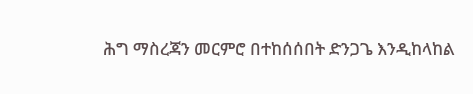ሕግ ማስረጃን መርምሮ በተከሰሰበት ድንጋጌ እንዲከላከል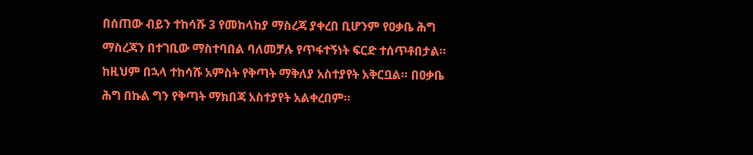በሰጠው ብይን ተከሳሹ 3 የመከላከያ ማስረጃ ያቀረበ ቢሆንም የዐቃቤ ሕግ ማስረጃን በተገቢው ማስተባበል ባለመቻሉ የጥፋተኝነት ፍርድ ተሰጥቶበታል። ከዚህም በኋላ ተከሳሹ አምስት የቅጣት ማቅለያ አስተያየት አቅርቧል። በዐቃቤ ሕግ በኩል ግን የቅጣት ማክበጃ አስተያየት አልቀረበም።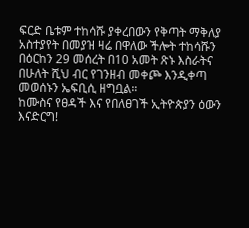ፍርድ ቤቱም ተከሳሹ ያቀረበውን የቅጣት ማቅለያ አስተያየት በመያዝ ዛሬ በዋለው ችሎት ተከሳሹን በዕርከን 29 መሰረት በ10 አመት ጽኑ እስራትና በሁለት ሺህ ብር የገንዘብ መቀጮ እንዲቀጣ መወሰኑን ኤፍቢሲ ዘግቧል።
ከሙስና የፀዳች እና የበለፀገች ኢትዮጵያን ዕውን እናድርግ!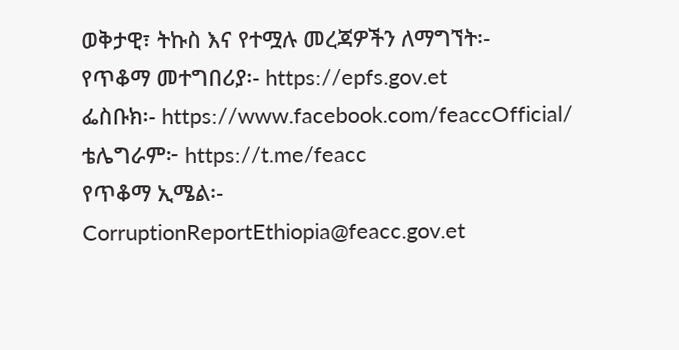ወቅታዊ፣ ትኩስ እና የተሟሉ መረጃዎችን ለማግኘት፡-
የጥቆማ መተግበሪያ፡- https://epfs.gov.et
ፌስቡክ፡- https://www.facebook.com/feaccOfficial/
ቴሌግራም፦ https://t.me/feacc
የጥቆማ ኢሜል፡- CorruptionReportEthiopia@feacc.gov.et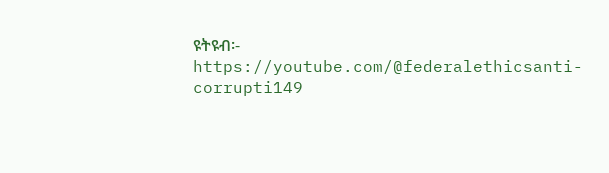ዩትዩብ፡- https://youtube.com/@federalethicsanti-corrupti149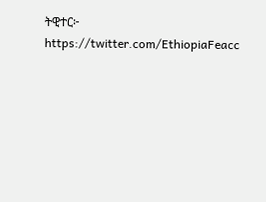ትዊተር፦ https://twitter.com/EthiopiaFeacc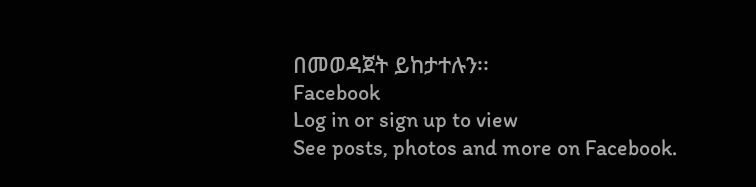በመወዳጀት ይከታተሉን፡፡
Facebook
Log in or sign up to view
See posts, photos and more on Facebook.